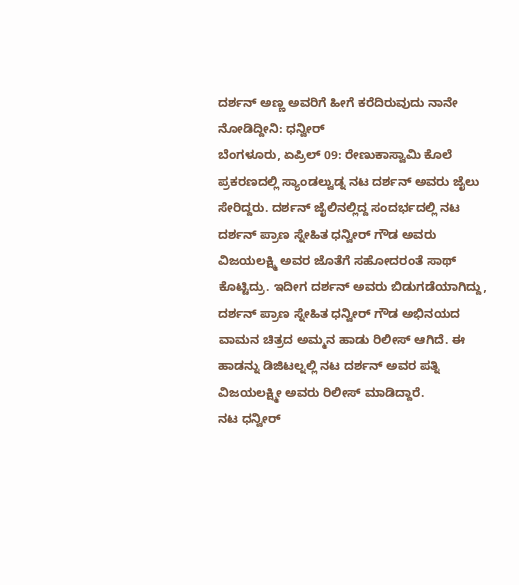ದರ್ಶನ್ ಅಣ್ಣ ಅವರಿಗೆ ಹೀಗೆ ಕರೆದಿರುವುದು ನಾನೇ ನೋಡಿದ್ದೀನಿ: ಧನ್ವೀರ್
ಬೆಂಗಳೂರು, ಏಪ್ರಿಲ್ 09: ರೇಣುಕಾಸ್ವಾಮಿ ಕೊಲೆ ಪ್ರಕರಣದಲ್ಲಿ ಸ್ಯಾಂಡಲ್ವುಡ್ನ ನಟ ದರ್ಶನ್ ಅವರು ಜೈಲು ಸೇರಿದ್ದರು. ದರ್ಶನ್ ಜೈಲಿನಲ್ಲಿದ್ದ ಸಂದರ್ಭದಲ್ಲಿ ನಟ ದರ್ಶನ್ ಪ್ರಾಣ ಸ್ನೇಹಿತ ಧನ್ವೀರ್ ಗೌಡ ಅವರು ವಿಜಯಲಕ್ಷ್ಮಿ ಅವರ ಜೊತೆಗೆ ಸಹೋದರಂತೆ ಸಾಥ್ ಕೊಟ್ಟಿದ್ರು. ಇದೀಗ ದರ್ಶನ್ ಅವರು ಬಿಡುಗಡೆಯಾಗಿದ್ದು, ದರ್ಶನ್ ಪ್ರಾಣ ಸ್ನೇಹಿತ ಧನ್ವೀರ್ ಗೌಡ ಅಭಿನಯದ ವಾಮನ ಚಿತ್ರದ ಅಮ್ಮನ ಹಾಡು ರಿಲೀಸ್ ಆಗಿದೆ. ಈ ಹಾಡನ್ನು ಡಿಜಿಟಲ್ನಲ್ಲಿ ನಟ ದರ್ಶನ್ ಅವರ ಪತ್ನಿ ವಿಜಯಲಕ್ಷ್ಮೀ ಅವರು ರಿಲೀಸ್ ಮಾಡಿದ್ದಾರೆ.
ನಟ ಧನ್ವೀರ್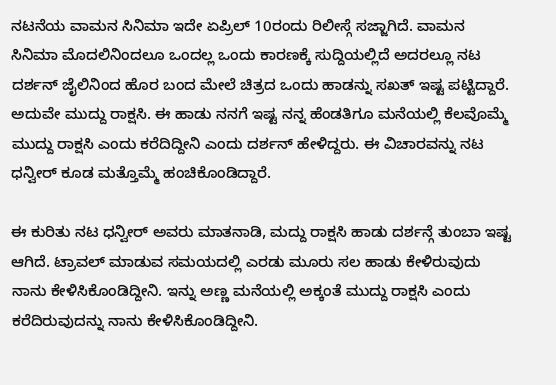ನಟನೆಯ ವಾಮನ ಸಿನಿಮಾ ಇದೇ ಏಪ್ರಿಲ್ 10ರಂದು ರಿಲೀಸ್ಗೆ ಸಜ್ಜಾಗಿದೆ. ವಾಮನ ಸಿನಿಮಾ ಮೊದಲಿನಿಂದಲೂ ಒಂದಲ್ಲ ಒಂದು ಕಾರಣಕ್ಕೆ ಸುದ್ದಿಯಲ್ಲಿದೆ ಅದರಲ್ಲೂ ನಟ ದರ್ಶನ್ ಜೈಲಿನಿಂದ ಹೊರ ಬಂದ ಮೇಲೆ ಚಿತ್ರದ ಒಂದು ಹಾಡನ್ನು ಸಖತ್ ಇಷ್ಟ ಪಟ್ಟಿದ್ದಾರೆ. ಅದುವೇ ಮುದ್ದು ರಾಕ್ಷಸಿ. ಈ ಹಾಡು ನನಗೆ ಇಷ್ಟ ನನ್ನ ಹೆಂಡತಿಗೂ ಮನೆಯಲ್ಲಿ ಕೆಲವೊಮ್ಮೆ ಮುದ್ದು ರಾಕ್ಷಸಿ ಎಂದು ಕರೆದಿದ್ದೀನಿ ಎಂದು ದರ್ಶನ್ ಹೇಳಿದ್ದರು. ಈ ವಿಚಾರವನ್ನು ನಟ ಧನ್ವೀರ್ ಕೂಡ ಮತ್ತೊಮ್ಮೆ ಹಂಚಿಕೊಂಡಿದ್ದಾರೆ.

ಈ ಕುರಿತು ನಟ ಧನ್ವೀರ್ ಅವರು ಮಾತನಾಡಿ, ಮದ್ದು ರಾಕ್ಷಸಿ ಹಾಡು ದರ್ಶನ್ಗೆ ತುಂಬಾ ಇಷ್ಟ ಆಗಿದೆ. ಟ್ರಾವಲ್ ಮಾಡುವ ಸಮಯದಲ್ಲಿ ಎರಡು ಮೂರು ಸಲ ಹಾಡು ಕೇಳಿರುವುದು ನಾನು ಕೇಳಿಸಿಕೊಂಡಿದ್ದೀನಿ. ಇನ್ನು ಅಣ್ಣ ಮನೆಯಲ್ಲಿ ಅಕ್ಕಂತೆ ಮುದ್ದು ರಾಕ್ಷಸಿ ಎಂದು ಕರೆದಿರುವುದನ್ನು ನಾನು ಕೇಳಿಸಿಕೊಂಡಿದ್ದೀನಿ.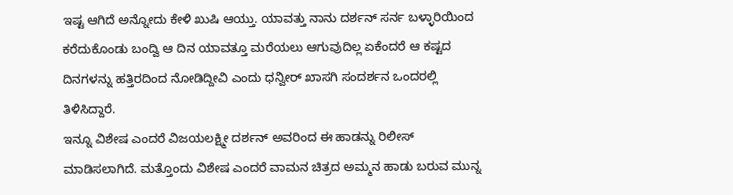ಇಷ್ಟ ಆಗಿದೆ ಅನ್ನೋದು ಕೇಳಿ ಖುಷಿ ಆಯ್ತು. ಯಾವತ್ತು ನಾನು ದರ್ಶನ್ ಸರ್ನ ಬಳ್ಳಾರಿಯಿಂದ ಕರೆದುಕೊಂಡು ಬಂದ್ವಿ ಆ ದಿನ ಯಾವತ್ತೂ ಮರೆಯಲು ಆಗುವುದಿಲ್ಲ ಏಕೆಂದರೆ ಆ ಕಷ್ಟದ ದಿನಗಳನ್ನು ಹತ್ತಿರದಿಂದ ನೋಡಿದ್ದೀವಿ ಎಂದು ಧನ್ವೀರ್ ಖಾಸಗಿ ಸಂದರ್ಶನ ಒಂದರಲ್ಲಿ ತಿಳಿಸಿದ್ದಾರೆ.
ಇನ್ನೂ ವಿಶೇಷ ಎಂದರೆ ವಿಜಯಲಕ್ಷ್ಮೀ ದರ್ಶನ್ ಅವರಿಂದ ಈ ಹಾಡನ್ನು ರಿಲೀಸ್ ಮಾಡಿಸಲಾಗಿದೆ. ಮತ್ತೊಂದು ವಿಶೇಷ ಎಂದರೆ ವಾಮನ ಚಿತ್ರದ ಅಮ್ಮನ ಹಾಡು ಬರುವ ಮುನ್ನ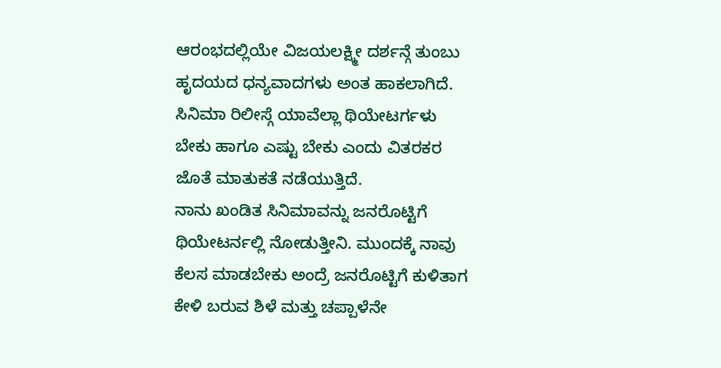ಆರಂಭದಲ್ಲಿಯೇ ವಿಜಯಲಕ್ಷ್ಮೀ ದರ್ಶನ್ಗೆ ತುಂಬು ಹೃದಯದ ಧನ್ಯವಾದಗಳು ಅಂತ ಹಾಕಲಾಗಿದೆ. ಸಿನಿಮಾ ರಿಲೀಸ್ಗೆ ಯಾವೆಲ್ಲಾ ಥಿಯೇಟರ್ಗಳು ಬೇಕು ಹಾಗೂ ಎಷ್ಟು ಬೇಕು ಎಂದು ವಿತರಕರ ಜೊತೆ ಮಾತುಕತೆ ನಡೆಯುತ್ತಿದೆ.
ನಾನು ಖಂಡಿತ ಸಿನಿಮಾವನ್ನು ಜನರೊಟ್ಟಿಗೆ ಥಿಯೇಟರ್ನಲ್ಲಿ ನೋಡುತ್ತೀನಿ. ಮುಂದಕ್ಕೆ ನಾವು ಕೆಲಸ ಮಾಡಬೇಕು ಅಂದ್ರೆ ಜನರೊಟ್ಟಿಗೆ ಕುಳಿತಾಗ ಕೇಳಿ ಬರುವ ಶಿಳೆ ಮತ್ತು ಚಪ್ಪಾಳೆನೇ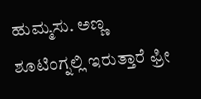ಹುಮ್ಮಸು. ಅಣ್ಣ ಶೂಟಿಂಗ್ನಲ್ಲಿ ಇರುತ್ತಾರೆ ಫ್ರೀ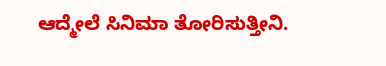ಆದ್ಮೇಲೆ ಸಿನಿಮಾ ತೋರಿಸುತ್ತೀನಿ.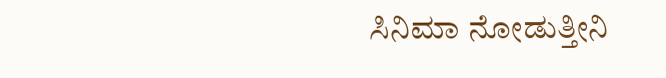ಸಿನಿಮಾ ನೋಡುತ್ತೀನಿ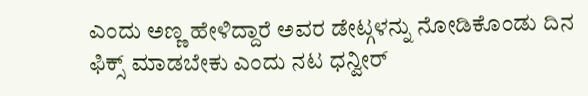ಎಂದು ಅಣ್ಣ ಹೇಳಿದ್ದಾರೆ ಅವರ ಡೇಟ್ಗಳನ್ನು ನೋಡಿಕೊಂಡು ದಿನ ಫಿಕ್ಸ್ ಮಾಡಬೇಕು ಎಂದು ನಟ ಧನ್ವೀರ್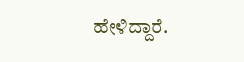ಹೇಳಿದ್ದಾರೆ.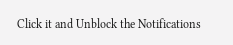Click it and Unblock the Notifications